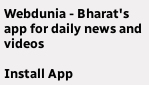Webdunia - Bharat's app for daily news and videos

Install App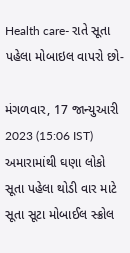Health care- રાતે સૂતા પહેલા મોબાઇલ વાપરો છો-

મંગળવાર, 17 જાન્યુઆરી 2023 (15:06 IST)
અમારામાંથી ઘણા લોકો સૂતા પહેલા થોડી વાર માટે સૂતા સૂટા મોબાઈલ સ્ક્રોલ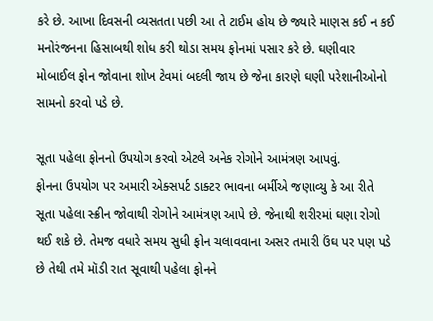કરે છે. આખા દિવસની વ્યસતતા પછી આ તે ટાઈમ હોય છે જ્યારે માણસ કઈ ન કઈ મનોરંજનના હિસાબથી શોધ કરી થોડા સમય ફોનમાં પસાર કરે છે. ઘણીવાર મોબાઈલ ફોન જોવાના શોખ ટેવમાં બદલી જાય છે જેના કારણે ઘણી પરેશાનીઓનો સામનો કરવો પડે છે.

સૂતા પહેલા ફોનનો ઉપયોગ કરવો એટલે અનેક રોગોને આમંત્રણ આપવું.
ફોનના ઉપયોગ પર અમારી એક્સપર્ટ ડાક્ટર ભાવના બર્મીએ જણાવ્યુ કે આ રીતે સૂતા પહેલા સ્ક્રીન જોવાથી રોગોને આમંત્રણ આપે છે. જેનાથી શરીરમાં ઘણા રોગો થઈ શકે છે. તેમજ વધારે સમય સુધી ફોન ચલાવવાના અસર તમારી ઉંઘ પર પણ પડે છે તેથી તમે મૉડી રાત સૂવાથી પહેલા ફોનને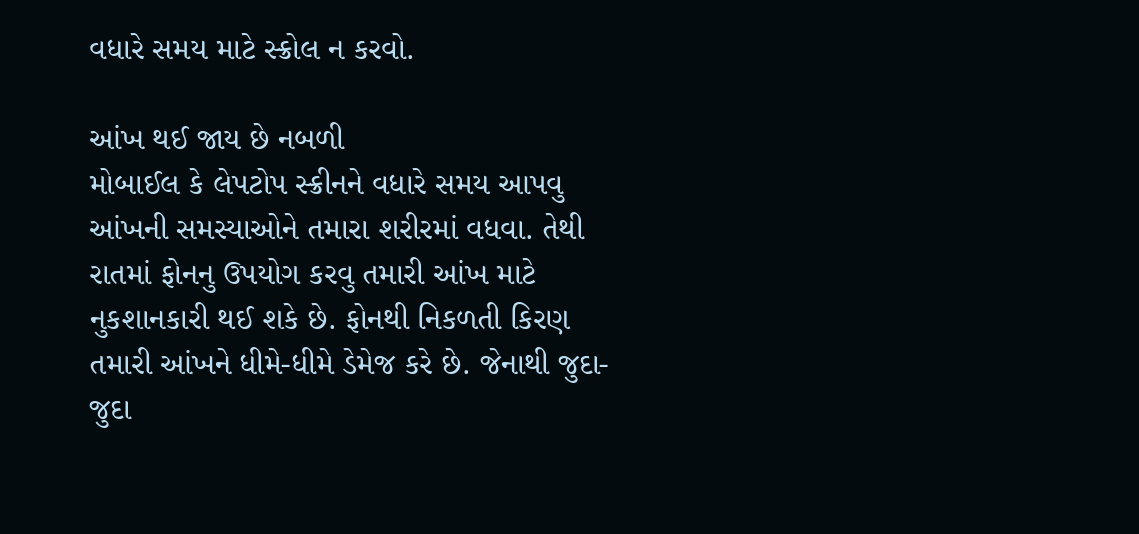વધારે સમય માટે સ્ક્રોલ ન કરવો.

આંખ થઈ જાય છે નબળી
મોબાઈલ કે લેપટોપ સ્ક્રીનને વધારે સમય આપવુ આંખની સમસ્યાઓને તમારા શરીરમાં વધવા. તેથી રાતમાં ફોનનુ ઉપયોગ કરવુ તમારી આંખ માટે નુકશાનકારી થઈ શકે છે. ફોનથી નિકળતી કિરણ તમારી આંખને ધીમે-ધીમે ડેમેજ કરે છે. જેનાથી જુદા-જુદા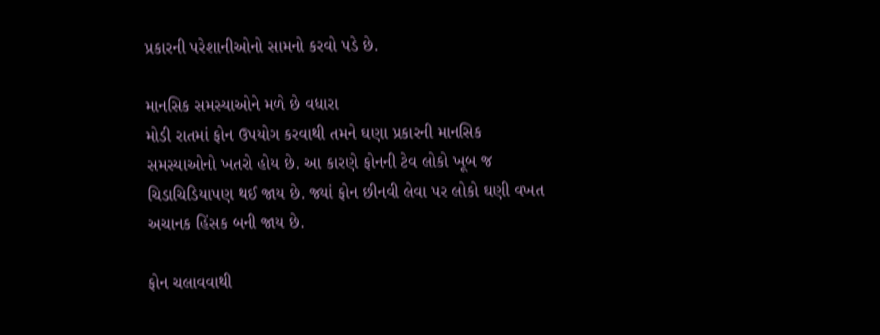પ્રકારની પરેશાનીઓનો સામનો કરવો પડે છે.

માનસિક સમસ્યાઓને મળે છે વધારા
મોડી રાતમાં ફોન ઉપયોગ કરવાથી તમને ઘણા પ્રકારની માનસિક સમસ્યાઓનો ખતરો હોય છે. આ કારણે ફોનની ટેવ લોકો ખૂબ જ ચિડાચિડિયાપણ થઈ જાય છે. જ્યાં ફોન છીનવી લેવા પર લોકો ઘણી વખત અચાનક હિંસક બની જાય છે.

ફોન ચલાવવાથી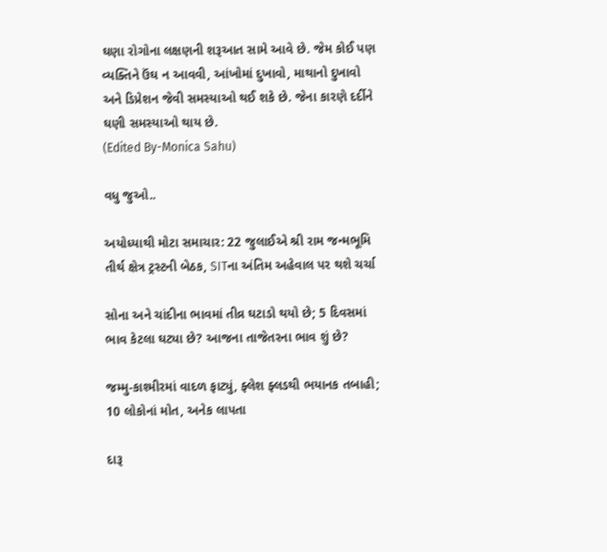ઘણા રોગોના લક્ષણની શરૂઆત સામે આવે છે. જેમ કોઈ પણ વ્યક્તિને ઉંઘ ન આવવી, આંખોમાં દુખાવો, માથાનો દુખાવો અને ડિપ્રેશન જેવી સમસ્યાઓ થઈ શકે છે. જેના કારણે દર્દીને ઘણી સમસ્યાઓ થાય છે.
(Edited By-Monica Sahu)

વધુ જુઓ..

અયોધ્યાથી મોટા સમાચાર: 22 જુલાઈએ શ્રી રામ જન્મભૂમિ તીર્થ ક્ષેત્ર ટ્રસ્ટની બેઠક, SITના અંતિમ અહેવાલ પર થશે ચર્ચા

સોના અને ચાંદીના ભાવમાં તીવ્ર ઘટાડો થયો છે; 5 દિવસમાં ભાવ કેટલા ઘટ્યા છે? આજના તાજેતરના ભાવ શું છે?

જમ્મુ-કાશ્મીરમાં વાદળ ફાટ્યું, ફ્લેશ ફ્લડથી ભયાનક તબાહી; 10 લોકોનાં મોત, અનેક લાપતા

દારૂ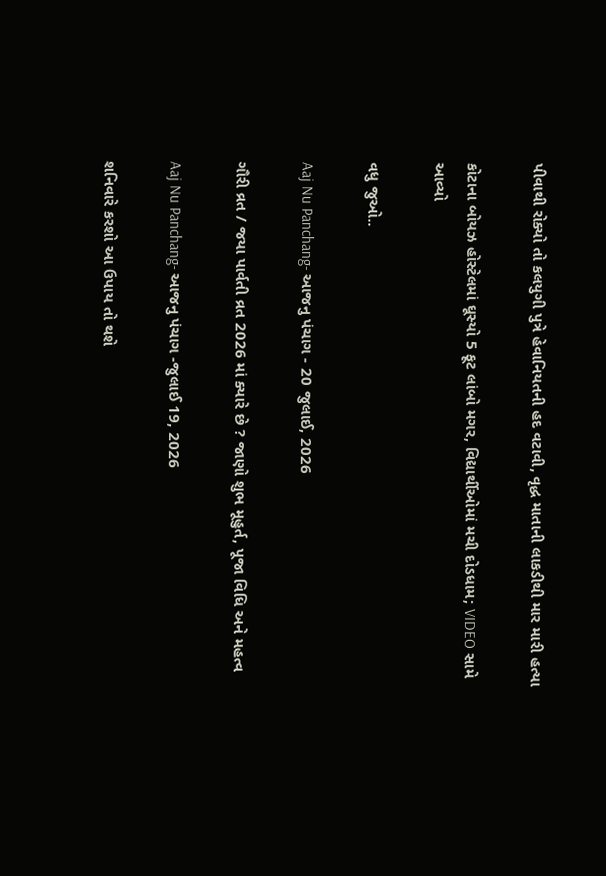પીવાથી રોક્યો તો કલયુગી પુત્રે હેવાનિયતની હદ વટાવી, વૃદ્ધ માતાની લાકડીથી માર મારી હત્યા

કોટાના બોયઝ હોસ્ટેલમાં ઘૂસ્યો 5 ફૂટ લાંબો મગર, વિદ્યાર્થીઓમાં મચી દોડધામ; VIDEO સામે આવ્યો

વધુ જુઓ..

Aaj Nu Panchang- આજનુ પંચાગ - 20 જુલાઈ, 2026

ગૌરી વ્રત / જયા પાર્વતી વ્રત 2026 માં ક્યારે છે ? જાણો શુભ મૂહુર્ત, પૂજા વિધિ અને મહત્વ

Aaj Nu Panchang- આજનુ પંચાગ -જુલાઈ 19, 2026

શનિવારે કરશો આ ઉપાય તો થશે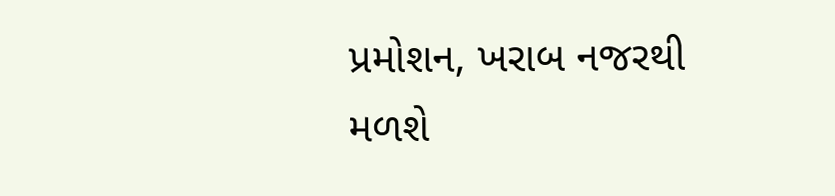પ્રમોશન, ખરાબ નજરથી મળશે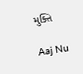મુક્તિ

Aaj Nu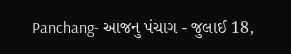Panchang- આજનુ પંચાગ - જુલાઈ 18,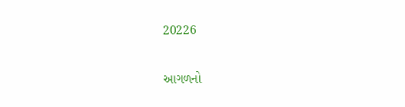20226

આગળનો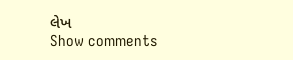લેખ
Show comments